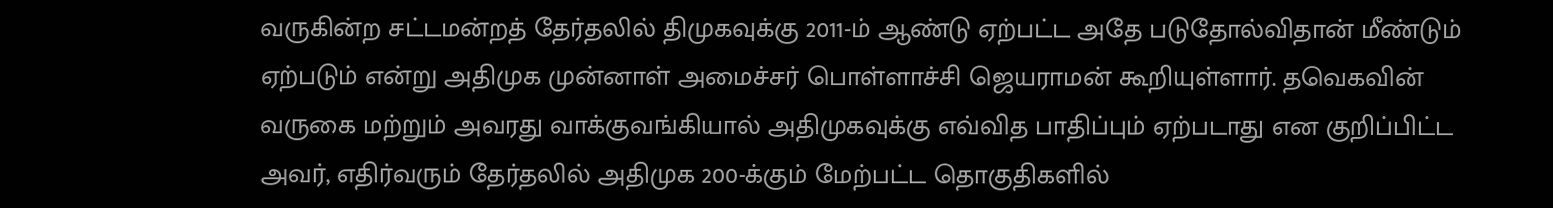வருகின்ற சட்டமன்றத் தேர்தலில் திமுகவுக்கு 2011-ம் ஆண்டு ஏற்பட்ட அதே படுதோல்விதான் மீண்டும் ஏற்படும் என்று அதிமுக முன்னாள் அமைச்சர் பொள்ளாச்சி ஜெயராமன் கூறியுள்ளார். தவெகவின் வருகை மற்றும் அவரது வாக்குவங்கியால் அதிமுகவுக்கு எவ்வித பாதிப்பும் ஏற்படாது என குறிப்பிட்ட அவர், எதிர்வரும் தேர்தலில் அதிமுக 200-க்கும் மேற்பட்ட தொகுதிகளில்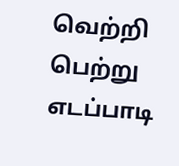வெற்றி பெற்று எடப்பாடி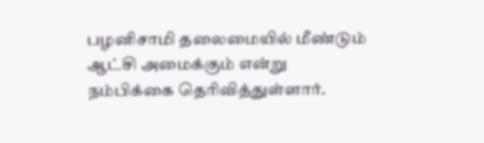பழனிசாமி தலைமையில் மீண்டும் ஆட்சி அமைக்கும் என்று நம்பிக்கை தெரிவித்துள்ளார்.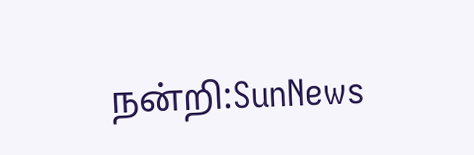நன்றி:SunNews